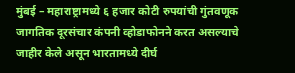मुंबई – महाराष्ट्रामध्ये ६ हजार कोटी रुपयांची गुंतवणूक जागतिक दूरसंचार कंपनी व्होडाफोनने करत असल्याचे जाहीर केले असून भारतामध्ये दीर्घ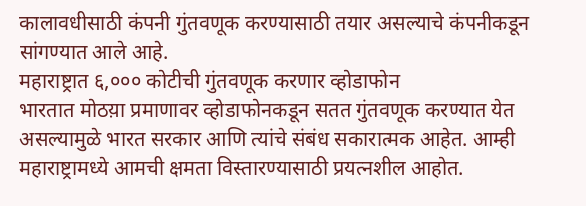कालावधीसाठी कंपनी गुंतवणूक करण्यासाठी तयार असल्याचे कंपनीकडून सांगण्यात आले आहे.
महाराष्ट्रात ६,००० कोटीची गुंतवणूक करणार व्होडाफोन
भारतात मोठय़ा प्रमाणावर व्होडाफोनकडून सतत गुंतवणूक करण्यात येत असल्यामुळे भारत सरकार आणि त्यांचे संबंध सकारात्मक आहेत. आम्ही महाराष्ट्रामध्ये आमची क्षमता विस्तारण्यासाठी प्रयत्नशील आहोत.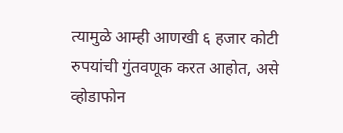त्यामुळे आम्ही आणखी ६ हजार कोटी रुपयांची गुंतवणूक करत आहोत, असे व्होडाफोन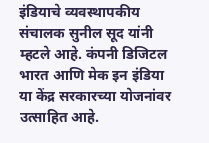इंडियाचे व्यवस्थापकीय संचालक सुनील सूद यांनी म्हटले आहे. कंपनी डिजिटल भारत आणि मेक इन इंडिया या केंद्र सरकारच्या योजनांवर उत्साहित आहे.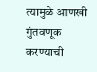त्यामुळे आणखी गुंतवणूक करण्याची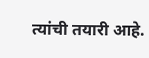त्यांची तयारी आहे.